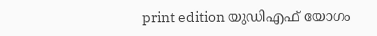print edition യുഡിഎഫ് യോഗം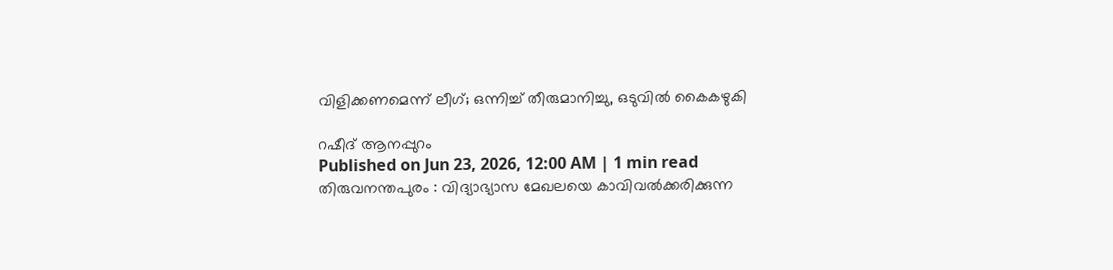വിളിക്കണമെന്ന് ലീഗ്; ഒന്നിച്ച് തീരുമാനിച്ചു, ഒടുവിൽ കൈകഴുകി

റഷീദ് ആനപ്പുറം
Published on Jun 23, 2026, 12:00 AM | 1 min read
തിരുവനന്തപുരം : വിദ്യാഭ്യാസ മേഖലയെ കാവിവൽക്കരിക്കുന്ന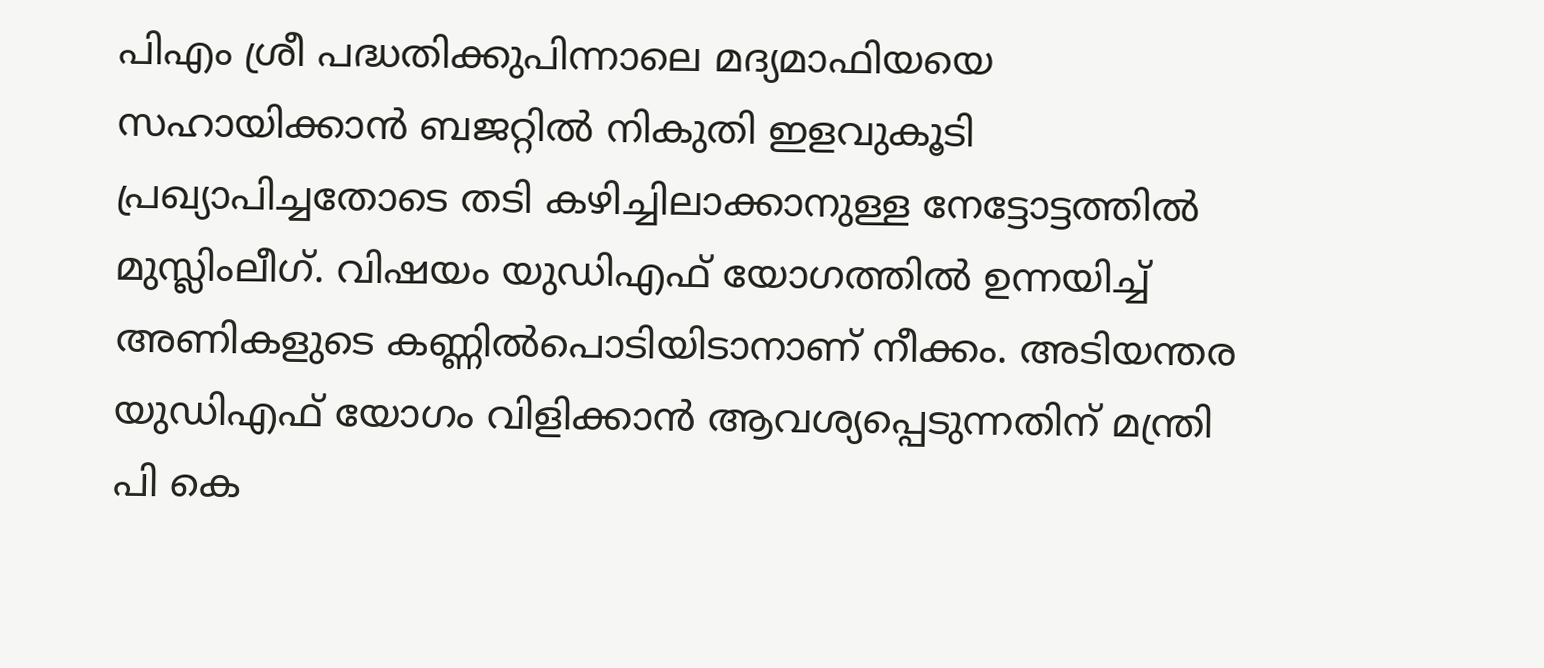പിഎം ശ്രീ പദ്ധതിക്കുപിന്നാലെ മദ്യമാഫിയയെ സഹായിക്കാൻ ബജറ്റിൽ നികുതി ഇളവുകൂടി പ്രഖ്യാപിച്ചതോടെ തടി കഴിച്ചിലാക്കാനുള്ള നേട്ടോട്ടത്തിൽ മുസ്ലിംലീഗ്. വിഷയം യുഡിഎഫ് യോഗത്തിൽ ഉന്നയിച്ച് അണികളുടെ കണ്ണിൽപൊടിയിടാനാണ് നീക്കം. അടിയന്തര യുഡിഎഫ് യോഗം വിളിക്കാൻ ആവശ്യപ്പെടുന്നതിന് മന്ത്രി പി കെ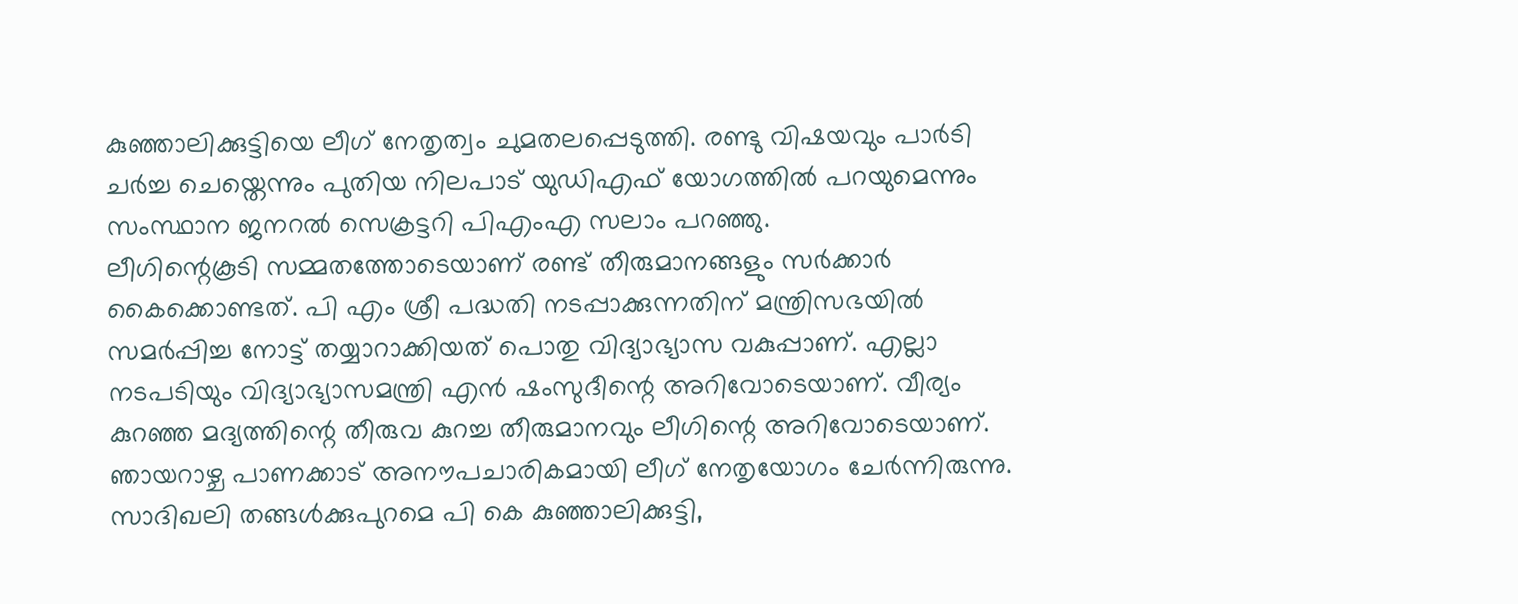കുഞ്ഞാലിക്കുട്ടിയെ ലീഗ് നേതൃത്വം ചുമതലപ്പെടുത്തി. രണ്ടു വിഷയവും പാർടി ചർച്ച ചെയ്തെന്നും പുതിയ നിലപാട് യുഡിഎഫ് യോഗത്തിൽ പറയുമെന്നും സംസ്ഥാന ജനറൽ സെക്രട്ടറി പിഎംഎ സലാം പറഞ്ഞു.
ലീഗിന്റെകൂടി സമ്മതത്തോടെയാണ് രണ്ട് തീരുമാനങ്ങളും സർക്കാർ കൈക്കൊണ്ടത്. പി എം ശ്രീ പദ്ധതി നടപ്പാക്കുന്നതിന് മന്ത്രിസഭയിൽ സമർപ്പിച്ച നോട്ട് തയ്യാറാക്കിയത് പൊതു വിദ്യാഭ്യാസ വകുപ്പാണ്. എല്ലാ നടപടിയും വിദ്യാഭ്യാസമന്ത്രി എൻ ഷംസുദീന്റെ അറിവോടെയാണ്. വീര്യം കുറഞ്ഞ മദ്യത്തിന്റെ തീരുവ കുറച്ച തീരുമാനവും ലീഗിന്റെ അറിവോടെയാണ്.
ഞായറാഴ്ച പാണക്കാട് അനൗപചാരികമായി ലീഗ് നേതൃയോഗം ചേർന്നിരുന്നു. സാദിഖലി തങ്ങൾക്കുപുറമെ പി കെ കുഞ്ഞാലിക്കുട്ടി,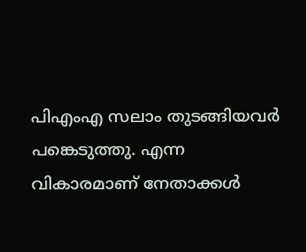പിഎംഎ സലാം തുടങ്ങിയവർ പങ്കെടുത്തു. എന്ന വികാരമാണ് നേതാക്കൾ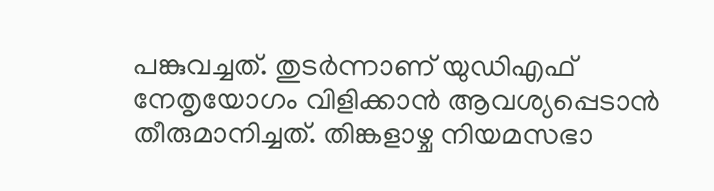പങ്കുവച്ചത്. തുടർന്നാണ് യുഡിഎഫ് നേതൃയോഗം വിളിക്കാൻ ആവശ്യപ്പെടാൻ തീരുമാനിച്ചത്. തിങ്കളാഴ്ച നിയമസഭാ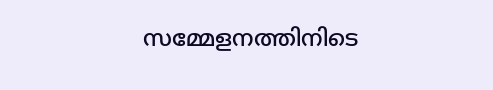സമ്മേളനത്തിനിടെ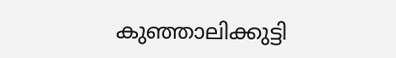കുഞ്ഞാലിക്കുട്ടി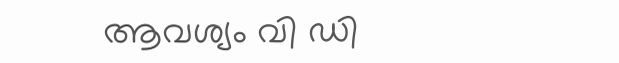ആവശ്യം വി ഡി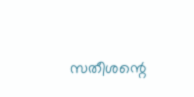സതീശന്റെ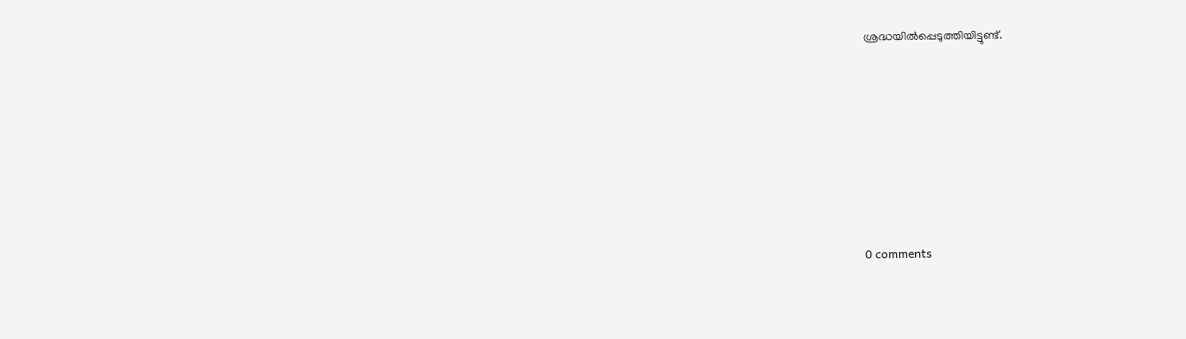ശ്രദ്ധയിൽപ്പെടുത്തിയിട്ടുണ്ട്.











0 comments